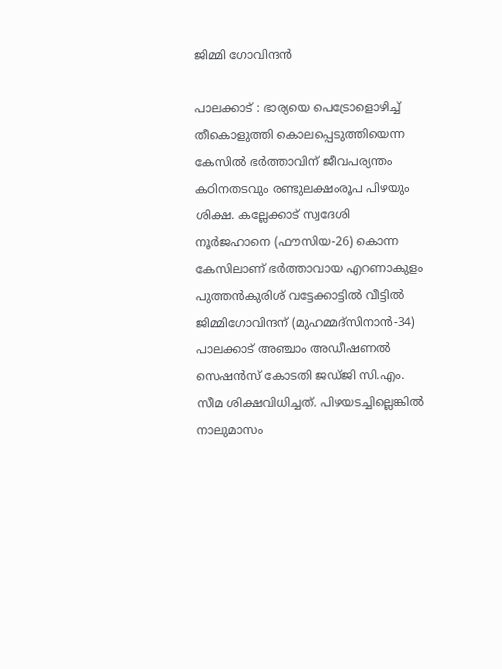ജിമ്മി ഗോവിന്ദൻ

പാലക്കാട് : ഭാര്യയെ പെട്രോളൊഴിച്ച് തീകൊളുത്തി കൊലപ്പെടുത്തിയെന്ന കേസില്‍ ഭര്‍ത്താവിന് ജീവപര്യന്തം കഠിനതടവും രണ്ടുലക്ഷംരൂപ പിഴയും ശിക്ഷ. കല്ലേക്കാട് സ്വദേശി നൂര്‍ജഹാനെ (ഫൗസിയ-26) കൊന്ന കേസിലാണ് ഭര്‍ത്താവായ എറണാകുളം പുത്തന്‍കുരിശ് വട്ടേക്കാട്ടില്‍ വീട്ടില്‍ ജിമ്മിഗോവിന്ദന് (മുഹമ്മദ്‌സിനാന്‍-34) പാലക്കാട് അഞ്ചാം അഡീഷണല്‍ സെഷന്‍സ് കോടതി ജഡ്ജി സി.എം. സീമ ശിക്ഷവിധിച്ചത്. പിഴയടച്ചില്ലെങ്കില്‍ നാലുമാസം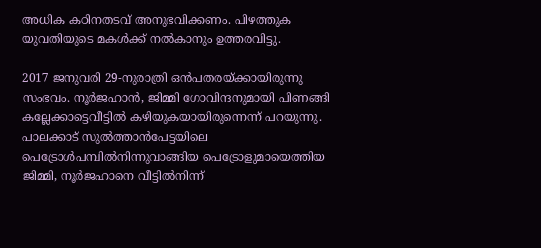അധിക കഠിനതടവ് അനുഭവിക്കണം. പിഴത്തുക യുവതിയുടെ മകള്‍ക്ക് നല്‍കാനും ഉത്തരവിട്ടു.

2017 ജനുവരി 29-നുരാത്രി ഒന്‍പതരയ്ക്കായിരുന്നു സംഭവം. നൂര്‍ജഹാന്‍, ജിമ്മി ഗോവിന്ദനുമായി പിണങ്ങി കല്ലേക്കാട്ടെവീട്ടില്‍ കഴിയുകയായിരുന്നെന്ന് പറയുന്നു. പാലക്കാട് സുല്‍ത്താന്‍പേട്ടയിലെ പെട്രോള്‍പമ്പില്‍നിന്നുവാങ്ങിയ പെട്രോളുമായെത്തിയ ജിമ്മി, നൂര്‍ജഹാനെ വീട്ടില്‍നിന്ന്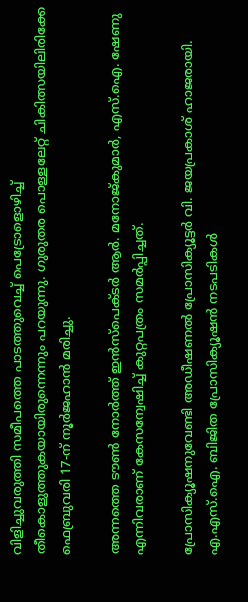വിളിച്ചുവരുത്തി സമീപത്തെ പാടത്തുവെച്ച് പെട്രോളൊഴിച്ച് തീകൊളുത്തുകയായിരുന്നെന്നും പറയുന്നു. ഗുരുതര പൊള്ളലേറ്റ് ചികിത്സയിലിരിക്കേ ഫെബ്രുവരി 17-ന് നൂര്‍ജഹാന്‍ മരിച്ചു.

അന്നത്തെ ടൗണ്‍ നോര്‍ത്ത് ഇന്‍സ്‌പെക്ടര്‍ ആര്‍. മനോജ്കുമാര്‍, എസ്.ഐ. ഷേണു എന്നിവരാണ് കേസന്വേഷിച്ച് കുറ്റപത്രം സമര്‍പ്പിച്ചത്.

പ്രോസിക്യൂഷനുവേണ്ടി അഡീഷണല്‍ പ്രോസിക്യൂട്ടര്‍ വി. ജയപ്രകാശ് ഹാജരായി. എ.എസ്.ഐ. ബിജിത പ്രോസിക്യൂഷന്‍ നടപടികള്‍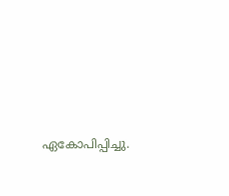ഏകോപിപ്പിച്ചു.